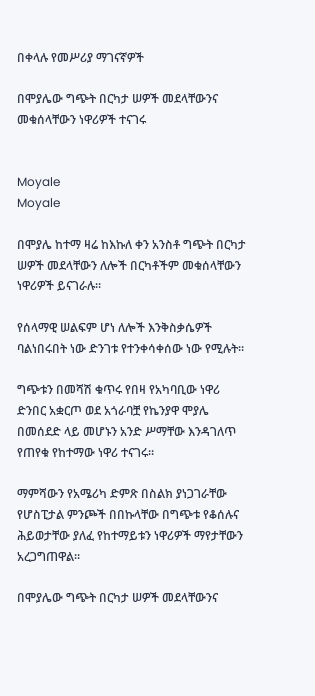በቀላሉ የመሥሪያ ማገናኛዎች

በሞያሌው ግጭት በርካታ ሠዎች መደላቸውንና መቁሰላቸውን ነዋሪዎች ተናገሩ


Moyale
Moyale

በሞያሌ ከተማ ዛሬ ከእኩለ ቀን አንስቶ ግጭት በርካታ ሠዎች መደላቸውን ለሎች በርካቶችም መቁሰላቸውን ነዋሪዎች ይናገራሉ።

የሰላማዊ ሠልፍም ሆነ ለሎች እንቅስቃሴዎች ባልነበሩበት ነው ድንገቱ የተንቀሳቀሰው ነው የሚሉት።

ግጭቱን በመሻሽ ቁጥሩ የበዛ የአካባቢው ነዋሪ ድንበር አቋርጦ ወደ አጎራባቿ የኬንያዋ ሞያሌ በመሰደድ ላይ መሆኑን አንድ ሥማቸው እንዳገለጥ የጠየቁ የከተማው ነዋሪ ተናገሩ።

ማምሻውን የአሜሪካ ድምጽ በስልክ ያነጋገራቸው የሆስፒታል ምንጮች በበኩላቸው በግጭቱ የቆሰሉና ሕይወታቸው ያለፈ የከተማይቱን ነዋሪዎች ማየታቸውን አረጋግጠዋል።

በሞያሌው ግጭት በርካታ ሠዎች መደላቸውንና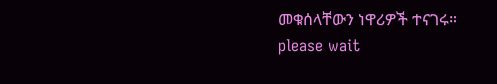መቁሰላቸውን ነዋሪዎች ተናገሩ።
please wait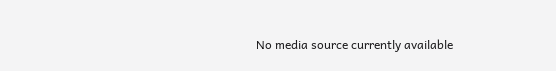No media source currently available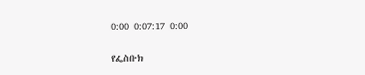0:00 0:07:17 0:00

የፌስቡክ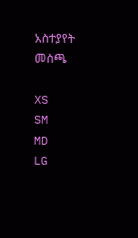አስተያየት መስጫ

XS
SM
MD
LG